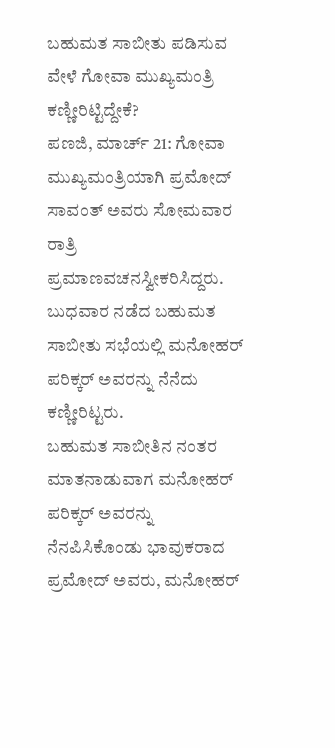ಬಹುಮತ ಸಾಬೀತು ಪಡಿಸುವ ವೇಳೆ ಗೋವಾ ಮುಖ್ಯಮಂತ್ರಿ ಕಣ್ಣೀರಿಟ್ಟಿದ್ದೇಕೆ?
ಪಣಜಿ, ಮಾರ್ಚ್ 21: ಗೋವಾ ಮುಖ್ಯಮಂತ್ರಿಯಾಗಿ ಪ್ರಮೋದ್ ಸಾವಂತ್ ಅವರು ಸೋಮವಾರ ರಾತ್ರಿ ಪ್ರಮಾಣವಚನಸ್ವೀಕರಿಸಿದ್ದರು. ಬುಧವಾರ ನಡೆದ ಬಹುಮತ ಸಾಬೀತು ಸಭೆಯಲ್ಲಿ ಮನೋಹರ್ ಪರಿಕ್ಕರ್ ಅವರನ್ನು ನೆನೆದು ಕಣ್ಣೀರಿಟ್ಟರು.
ಬಹುಮತ ಸಾಬೀತಿನ ನಂತರ ಮಾತನಾಡುವಾಗ ಮನೋಹರ್ ಪರಿಕ್ಕರ್ ಅವರನ್ನು ನೆನಪಿಸಿಕೊಂಡು ಭಾವುಕರಾದ ಪ್ರಮೋದ್ ಅವರು, ಮನೋಹರ್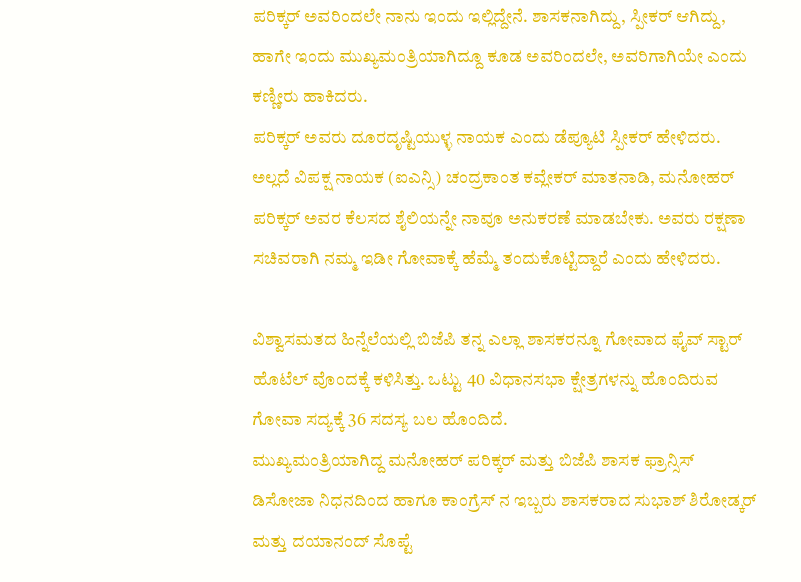ಪರಿಕ್ಕರ್ ಅವರಿಂದಲೇ ನಾನು ಇಂದು ಇಲ್ಲಿದ್ದೇನೆ. ಶಾಸಕನಾಗಿದ್ದು, ಸ್ಪೀಕರ್ ಆಗಿದ್ದು, ಹಾಗೇ ಇಂದು ಮುಖ್ಯಮಂತ್ರಿಯಾಗಿದ್ದೂ ಕೂಡ ಅವರಿಂದಲೇ, ಅವರಿಗಾಗಿಯೇ ಎಂದು ಕಣ್ಣೀರು ಹಾಕಿದರು.
ಪರಿಕ್ಕರ್ ಅವರು ದೂರದೃಷ್ಟಿಯುಳ್ಳ ನಾಯಕ ಎಂದು ಡೆಪ್ಯೂಟಿ ಸ್ಪೀಕರ್ ಹೇಳಿದರು. ಅಲ್ಲದೆ ವಿಪಕ್ಷ ನಾಯಕ (ಐಎನ್ಸಿ) ಚಂದ್ರಕಾಂತ ಕವ್ಲೇಕರ್ ಮಾತನಾಡಿ, ಮನೋಹರ್ ಪರಿಕ್ಕರ್ ಅವರ ಕೆಲಸದ ಶೈಲಿಯನ್ನೇ ನಾವೂ ಅನುಕರಣೆ ಮಾಡಬೇಕು. ಅವರು ರಕ್ಷಣಾ ಸಚಿವರಾಗಿ ನಮ್ಮ ಇಡೀ ಗೋವಾಕ್ಕೆ ಹೆಮ್ಮೆ ತಂದುಕೊಟ್ಟಿದ್ದಾರೆ ಎಂದು ಹೇಳಿದರು.

ವಿಶ್ವಾಸಮತದ ಹಿನ್ನೆಲೆಯಲ್ಲಿ ಬಿಜೆಪಿ ತನ್ನ ಎಲ್ಲಾ ಶಾಸಕರನ್ನೂ ಗೋವಾದ ಫೈವ್ ಸ್ಟಾರ್ ಹೊಟೆಲ್ ವೊಂದಕ್ಕೆ ಕಳಿಸಿತ್ತು. ಒಟ್ಟು 40 ವಿಧಾನಸಭಾ ಕ್ಷೇತ್ರಗಳನ್ನು ಹೊಂದಿರುವ ಗೋವಾ ಸದ್ಯಕ್ಕೆ 36 ಸದಸ್ಯ ಬಲ ಹೊಂದಿದೆ.
ಮುಖ್ಯಮಂತ್ರಿಯಾಗಿದ್ದ ಮನೋಹರ್ ಪರಿಕ್ಕರ್ ಮತ್ತು ಬಿಜೆಪಿ ಶಾಸಕ ಫ್ರಾನ್ಸಿಸ್ ಡಿಸೋಜಾ ನಿಧನದಿಂದ ಹಾಗೂ ಕಾಂಗ್ರೆಸ್ ನ ಇಬ್ಬರು ಶಾಸಕರಾದ ಸುಭಾಶ್ ಶಿರೋಡ್ಕರ್ ಮತ್ತು ದಯಾನಂದ್ ಸೊಪ್ಟೆ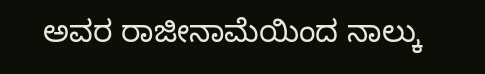ಅವರ ರಾಜೀನಾಮೆಯಿಂದ ನಾಲ್ಕು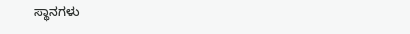ಸ್ಥಾನಗಳು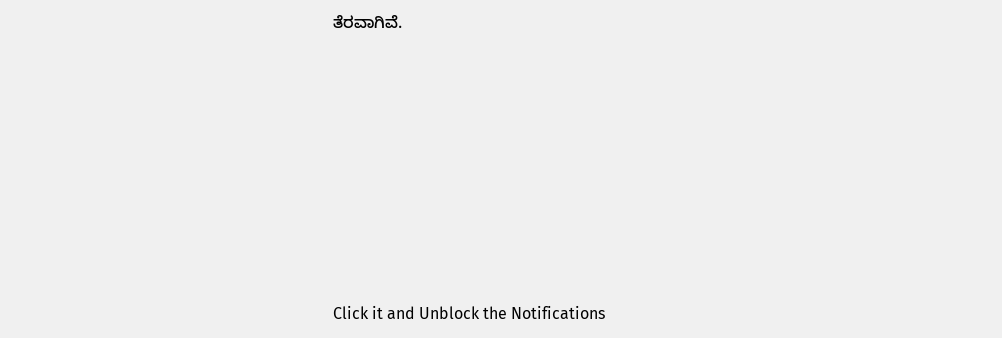ತೆರವಾಗಿವೆ.












Click it and Unblock the Notifications